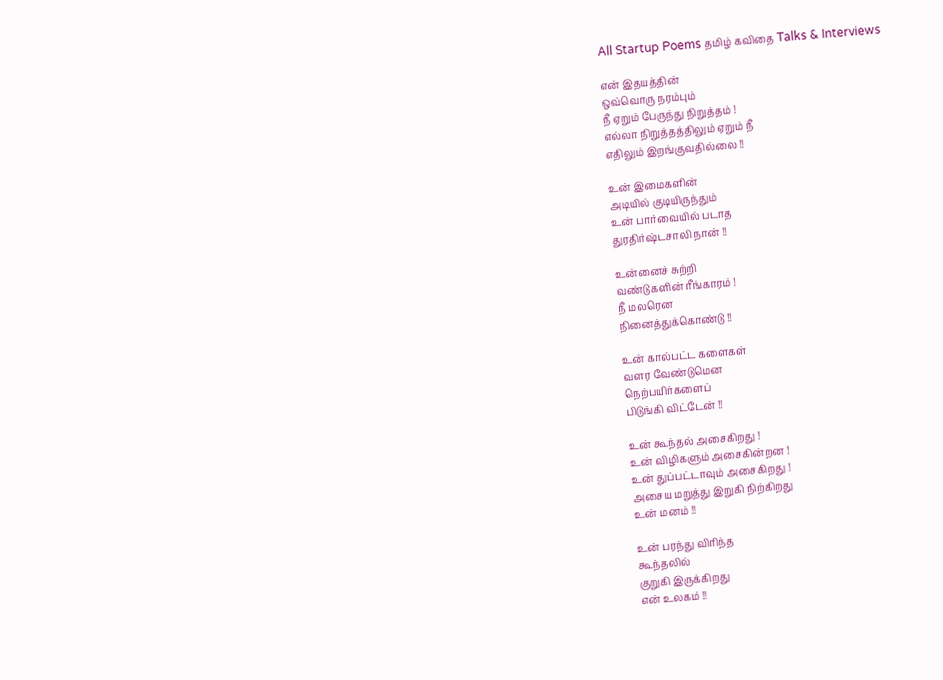All Startup Poems தமிழ் கவிதை Talks & Interviews

என் இதயத்தின்
ஒவ்வொரு நரம்பும்
நீ ஏறும் பேருந்து நிறுத்தம் !
எல்லா நிறுத்தத்திலும் ஏறும் நீ
எதிலும் இறங்குவதில்லை !!

உன் இமைகளின்
அடியில் குடியிருந்தும்
உன் பார்வையில் படாத
துரதிர்ஷ்டசாலி நான் !!

உன்னைச் சுற்றி
வண்டுகளின் ரீங்காரம் !
நீ மலரென
நினைத்துக்கொண்டு !!

உன் கால்பட்ட களைகள்
வளர வேண்டுமென
நெற்பயிர்களைப்
பிடுங்கி விட்டேன் !!

உன் கூந்தல் அசைகிறது !
உன் விழிகளும் அசைகின்றன !
உன் துப்பட்டாவும் அசைகிறது !
அசைய மறுத்து இறுகி நிற்கிறது
உன் மனம் !!

உன் பரந்து விரிந்த
கூந்தலில்
குறுகி இருக்கிறது
என் உலகம் !!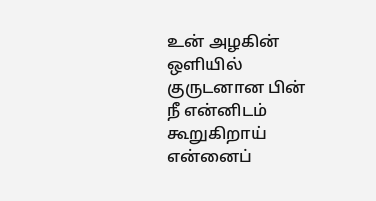உன் அழகின் ஒளியில்
குருடனான பின்
நீ என்னிடம் கூறுகிறாய்
என்னைப்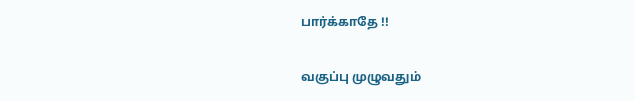பார்க்காதே !!

வகுப்பு முழுவதும்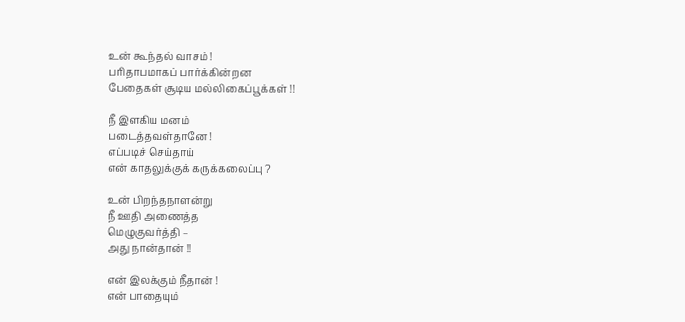உன் கூந்தல் வாசம் !
பரிதாபமாகப் பார்க்கின்றன
பேதைகள் சூடிய மல்லிகைப்பூக்கள் !!

நீ இளகிய மனம்
படைத்தவள்தானே !
எப்படிச் செய்தாய்
என் காதலுக்குக் கருக்கலைப்பு ?

உன் பிறந்தநாளன்று
நீ ஊதி அணைத்த
மெழுகுவர்த்தி –
அது நான்தான் !!

என் இலக்கும் நீதான் !
என் பாதையும்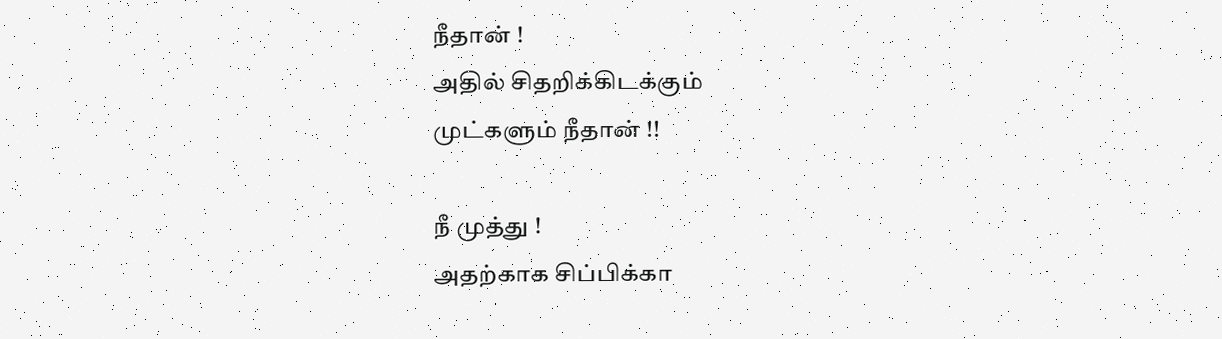நீதான் !
அதில் சிதறிக்கிடக்கும்
முட்களும் நீதான் !!

நீ முத்து !
அதற்காக சிப்பிக்கா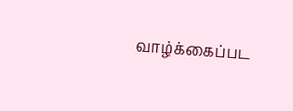வாழ்க்கைப்பட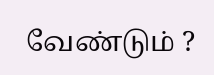வேண்டும் ?